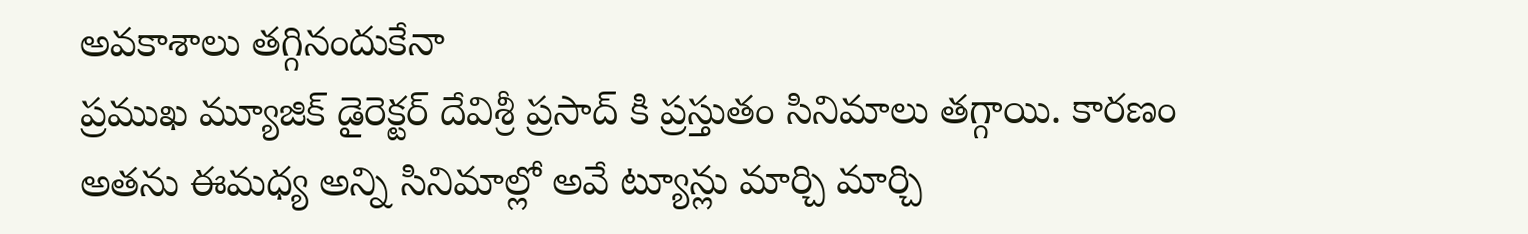అవకాశాలు తగ్గినందుకేనా
ప్రముఖ మ్యూజిక్ డైరెక్టర్ దేవిశ్రీ ప్రసాద్ కి ప్రస్తుతం సినిమాలు తగ్గాయి. కారణం అతను ఈమధ్య అన్ని సినిమాల్లో అవే ట్యూన్లు మార్చి మార్చి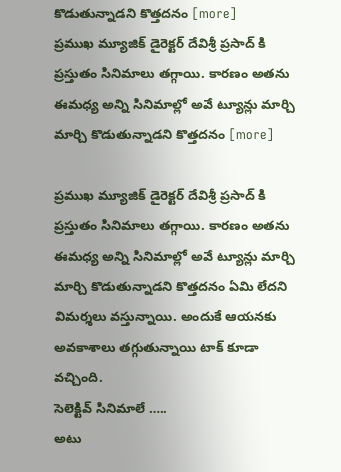కొడుతున్నాడని కొత్తదనం [more]
ప్రముఖ మ్యూజిక్ డైరెక్టర్ దేవిశ్రీ ప్రసాద్ కి ప్రస్తుతం సినిమాలు తగ్గాయి. కారణం అతను ఈమధ్య అన్ని సినిమాల్లో అవే ట్యూన్లు మార్చి మార్చి కొడుతున్నాడని కొత్తదనం [more]

ప్రముఖ మ్యూజిక్ డైరెక్టర్ దేవిశ్రీ ప్రసాద్ కి ప్రస్తుతం సినిమాలు తగ్గాయి. కారణం అతను ఈమధ్య అన్ని సినిమాల్లో అవే ట్యూన్లు మార్చి మార్చి కొడుతున్నాడని కొత్తదనం ఏమి లేదని విమర్శలు వస్తున్నాయి. అందుకే ఆయనకు అవకాశాలు తగ్గుతున్నాయి టాక్ కూడా వచ్చింది.
సెలెక్టివ్ సినిమాలే …..
అటు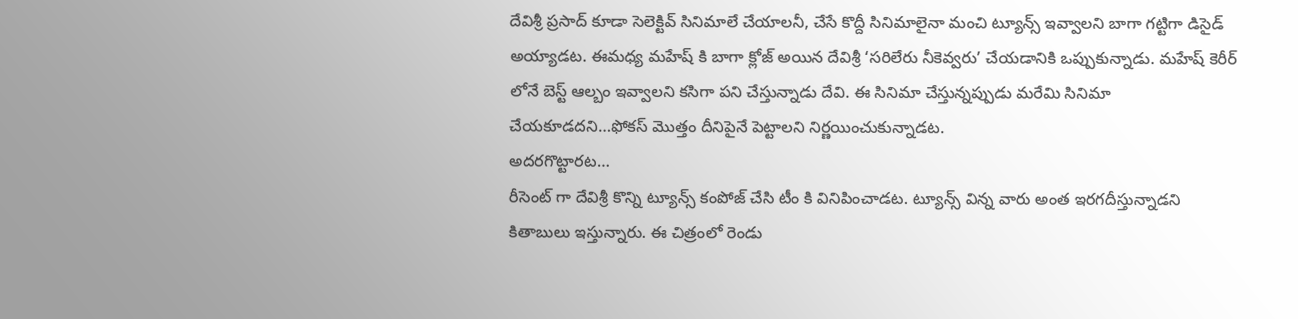దేవిశ్రీ ప్రసాద్ కూడా సెలెక్టివ్ సినిమాలే చేయాలనీ, చేసే కొద్దీ సినిమాలైనా మంచి ట్యూన్స్ ఇవ్వాలని బాగా గట్టిగా డిసైడ్ అయ్యాడట. ఈమధ్య మహేష్ కి బాగా క్లోజ్ అయిన దేవిశ్రీ ‘సరిలేరు నీకెవ్వరు’ చేయడానికి ఒప్పుకున్నాడు. మహేష్ కెరీర్ లోనే బెస్ట్ ఆల్బం ఇవ్వాలని కసిగా పని చేస్తున్నాడు దేవి. ఈ సినిమా చేస్తున్నప్పుడు మరేమి సినిమా చేయకూడదని…ఫోకస్ మొత్తం దీనిపైనే పెట్టాలని నిర్ణయించుకున్నాడట.
అదరగొట్టారట…
రీసెంట్ గా దేవిశ్రీ కొన్ని ట్యూన్స్ కంపోజ్ చేసి టీం కి వినిపించాడట. ట్యూన్స్ విన్న వారు అంత ఇరగదీస్తున్నాడని కితాబులు ఇస్తున్నారు. ఈ చిత్రంలో రెండు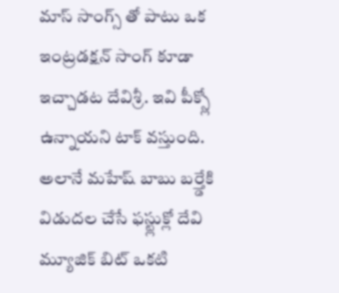మాస్ సాంగ్స్ తో పాటు ఒక ఇంట్రడక్షన్ సాంగ్ కూడా ఇచ్చాడట దేవిశ్రీ. ఇవి పీక్స్లో ఉన్నాయని టాక్ వస్తుంది. అలానే మహేష్ బాబు బర్త్డేకి విడుదల చేసే ఫస్ట్లుక్లో దేవి మ్యూజిక్ బిట్ ఒకటి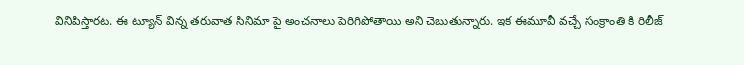వినిపిస్తారట. ఈ ట్యూన్ విన్న తరువాత సినిమా పై అంచనాలు పెరిగిపోతాయి అని చెబుతున్నారు. ఇక ఈమూవీ వచ్చే సంక్రాంతి కి రిలీజ్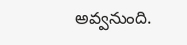అవ్వనుంది.